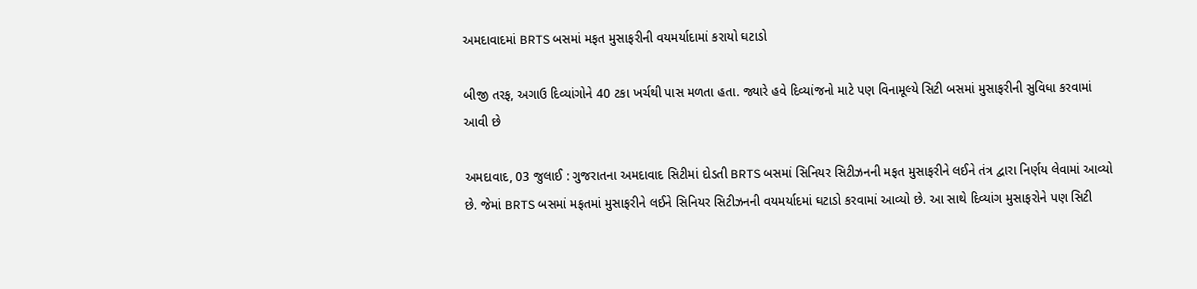અમદાવાદમાં BRTS બસમાં મફત મુસાફરીની વયમર્યાદામાં કરાયો ઘટાડો

બીજી તરફ, અગાઉ દિવ્યાંગોને 40 ટકા ખર્ચથી પાસ મળતા હતા. જ્યારે હવે દિવ્યાંજનો માટે પણ વિનામૂલ્યે સિટી બસમાં મુસાફરીની સુવિધા કરવામાં આવી છે

અમદાવાદ, 03 જુલાઈ : ગુજરાતના અમદાવાદ સિટીમાં દોડતી BRTS બસમાં સિનિયર સિટીઝનની મફત મુસાફરીને લઈને તંત્ર દ્વારા નિર્ણય લેવામાં આવ્યો છે. જેમાં BRTS બસમાં મફતમાં મુસાફરીને લઈને સિનિયર સિટીઝનની વયમર્યાદમાં ઘટાડો કરવામાં આવ્યો છે. આ સાથે દિવ્યાંગ મુસાફરોને પણ સિટી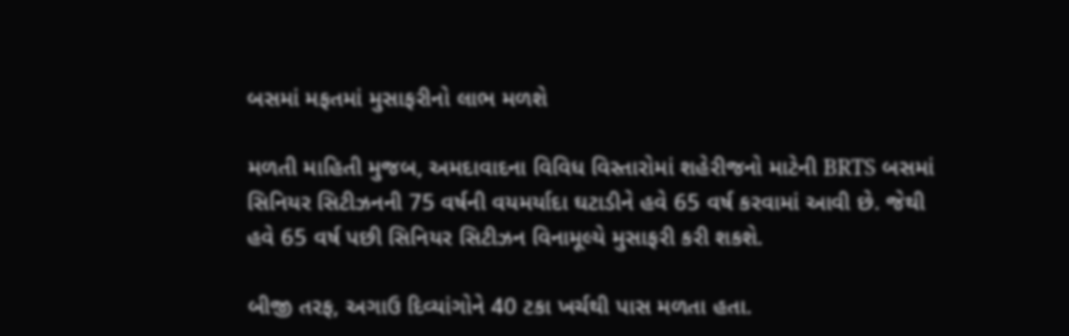બસમાં મફતમાં મુસાફરીનો લાભ મળશે

મળતી માહિતી મુજબ, અમદાવાદના વિવિધ વિસ્તારોમાં શહેરીજનો માટેની BRTS બસમાં સિનિયર સિટીઝનની 75 વર્ષની વયમર્યાદા ઘટાડીને હવે 65 વર્ષ કરવામાં આવી છે. જેથી હવે 65 વર્ષ પછી સિનિયર સિટીઝન વિનામૂલ્યે મુસાફરી કરી શકશે.

બીજી તરફ, અગાઉ દિવ્યાંગોને 40 ટકા ખર્ચથી પાસ મળતા હતા.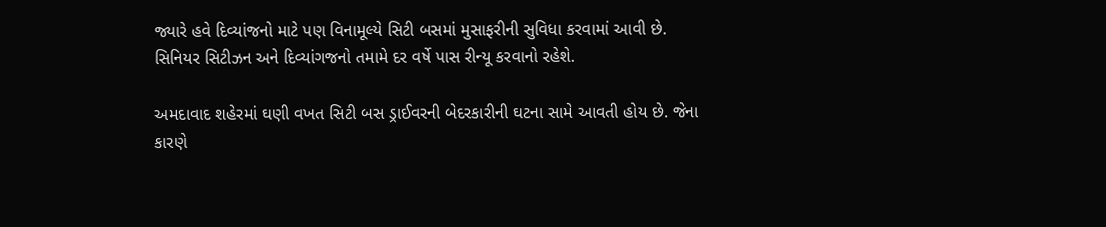જ્યારે હવે દિવ્યાંજનો માટે પણ વિનામૂલ્યે સિટી બસમાં મુસાફરીની સુવિધા કરવામાં આવી છે. સિનિયર સિટીઝન અને દિવ્યાંગજનો તમામે દર વર્ષે પાસ રીન્યૂ કરવાનો રહેશે.

અમદાવાદ શહેરમાં ઘણી વખત સિટી બસ ડ્રાઈવરની બેદરકારીની ઘટના સામે આવતી હોય છે. જેના કારણે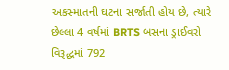અકસ્માતની ઘટના સર્જાતી હોય છે, ત્યારે છેલ્લા 4 વર્ષમાં BRTS બસના ડ્રાઈવરો વિરૂદ્ધમાં 792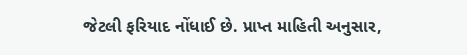જેટલી ફરિયાદ નોંધાઈ છે. પ્રાપ્ત માહિતી અનુસાર,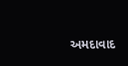અમદાવાદ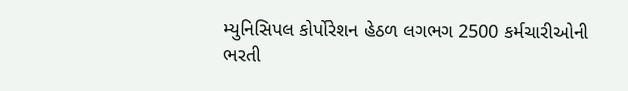મ્યુનિસિપલ કોર્પોરેશન હેઠળ લગભગ 2500 કર્મચારીઓની ભરતી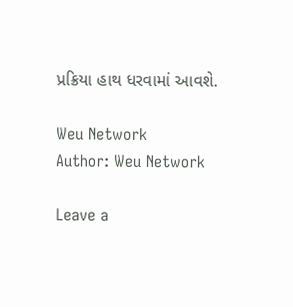પ્રક્રિયા હાથ ધરવામાં આવશે.

Weu Network
Author: Weu Network

Leave a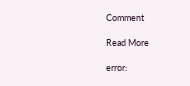Comment

Read More

error: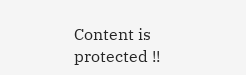Content is protected !!